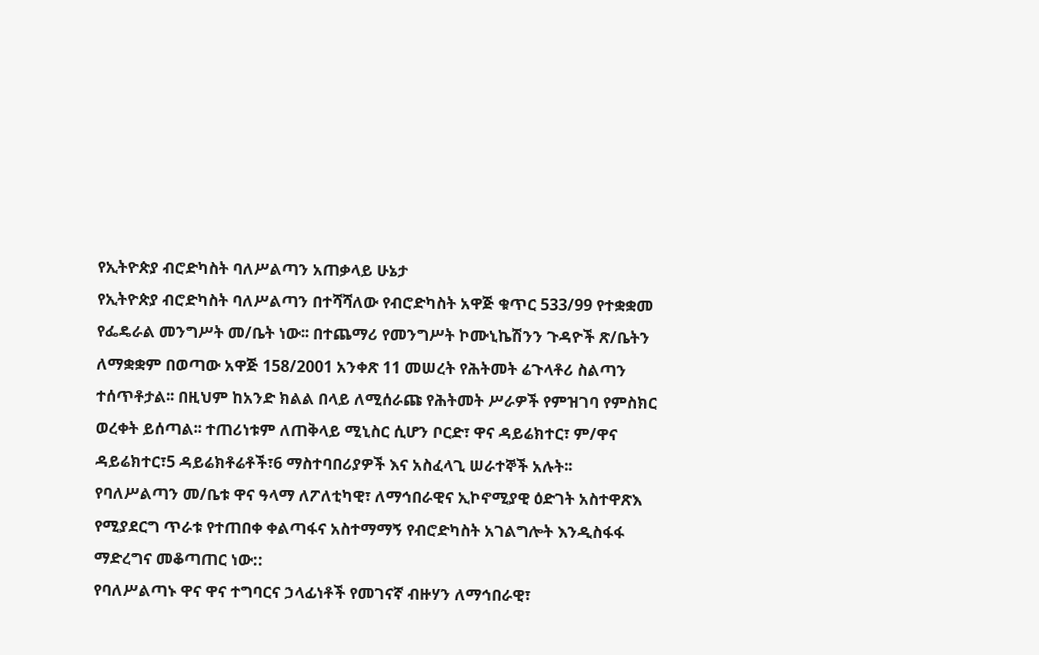የኢትዮጵያ ብሮድካስት ባለሥልጣን አጠቃላይ ሁኔታ
የኢትዮጵያ ብሮድካስት ባለሥልጣን በተሻሻለው የብሮድካስት አዋጅ ቁጥር 533/99 የተቋቋመ የፌዴራል መንግሥት መ/ቤት ነው፡፡ በተጨማሪ የመንግሥት ኮሙኒኬሽንን ጉዳዮች ጽ/ቤትን ለማቋቋም በወጣው አዋጅ 158/2001 አንቀጽ 11 መሠረት የሕትመት ሬጉላቶሪ ስልጣን ተሰጥቶታል፡፡ በዚህም ከአንድ ክልል በላይ ለሚሰራጩ የሕትመት ሥራዎች የምዝገባ የምስክር ወረቀት ይሰጣል፡፡ ተጠሪነቱም ለጠቅላይ ሚኒስር ሲሆን ቦርድ፣ ዋና ዳይሬክተር፣ ም/ዋና ዳይሬክተር፣5 ዳይሬክቶሬቶች፣6 ማስተባበሪያዎች እና አስፈላጊ ሠራተኞች አሉት፡፡
የባለሥልጣን መ/ቤቱ ዋና ዓላማ ለፖለቲካዊ፣ ለማኅበራዊና ኢኮኖሚያዊ ዕድገት አስተዋጽእ የሚያደርግ ጥራቱ የተጠበቀ ቀልጣፋና አስተማማኝ የብሮድካስት አገልግሎት እንዲስፋፋ ማድረግና መቆጣጠር ነው::
የባለሥልጣኑ ዋና ዋና ተግባርና ኃላፊነቶች የመገናኛ ብዙሃን ለማኅበራዊ፣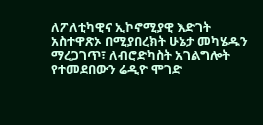ለፖለቲካዊና ኢኮኖሚያዊ እድገት አስተዋጽኦ በሚያበረክት ሁኔታ መካሄዱን ማረጋገጥ፣ ለብሮድካስት አገልግሎት የተመደበውን ሬዲዮ ሞገድ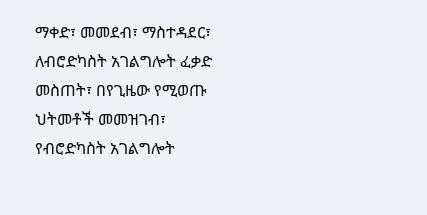ማቀድ፣ መመደብ፣ ማስተዳደር፣ ለብሮድካስት አገልግሎት ፈቃድ መስጠት፣ በየጊዜው የሚወጡ ህትመቶች መመዝገብ፣ የብሮድካስት አገልግሎት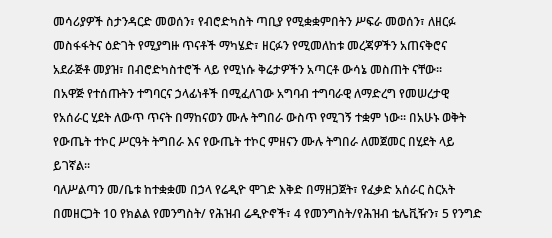መሳሪያዎች ስታንዳርድ መወሰን፣ የብሮድካስት ጣቢያ የሚቋቋምበትን ሥፍራ መወሰን፣ ለዘርፉ መስፋፋትና ዕድገት የሚያግዙ ጥናቶች ማካሄድ፣ ዘርፉን የሚመለከቱ መረጃዎችን አጠናቅሮና አደራጅቶ መያዝ፣ በብሮድካስተሮች ላይ የሚነሱ ቅሬታዎችን አጣርቶ ውሳኔ መስጠት ናቸው፡፡
በአዋጅ የተሰጡትን ተግባርና ኃላፊነቶች በሚፈለገው አግባብ ተግባራዊ ለማድረግ የመሠረታዊ የአሰራር ሂደት ለውጥ ጥናት በማከናወን ሙሉ ትግበራ ውስጥ የሚገኝ ተቋም ነው፡፡ በአሁኑ ወቅት የውጤት ተኮር ሥርዓት ትግበራ እና የውጤት ተኮር ምዘናን ሙሉ ትግበራ ለመጀመር በሂደት ላይ ይገኛል፡፡
ባለሥልጣን መ/ቤቱ ከተቋቋመ በኃላ የሬዲዮ ሞገድ እቅድ በማዘጋጀት፣ የፈቃድ አሰራር ስርአት በመዘርጋት 10 የክልል የመንግስት/ የሕዝብ ሬዲዮኖች፣ 4 የመንግስት/የሕዝብ ቴሌቪዥን፣ 5 የንግድ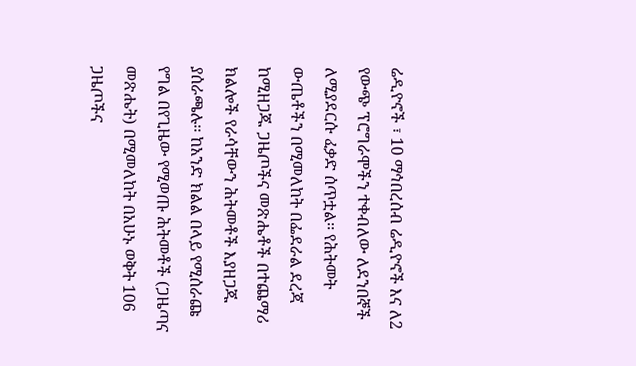ሬዲዮኖች ፣ 10 ማኅበረሰብ ሬዲዮኖች እና ለ2 የውጭ ፕሮግራሞችን ተቀብለው ለደንበኞች ለሚያደርሱ ፈቃድ ሰጥቷል፡፡ የሕትመት ውጤቶችን በሚመለከት በፌደራል ደረጃ ከሚዘጋጁ ጋዜጦችና መጽሔቶች በተጨማሪ ክልሎች የራሳቸውን ሕትመቶች እያዘጋጁ ያሰራጫሉ፡፡ ከአንድ ክልል በላይ የሚሰራጩ የግል በየጊዜው የሚወጡ ሕትመቶች (ጋዜጣና መጽሔት) በሚመለከት በአሁኑ ወቅት 106 ጋዜጦችና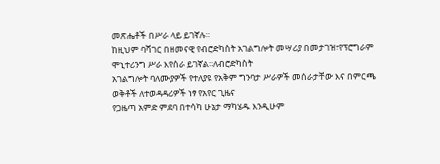መጽሔቶች በሥራ ላይ ይገኛሉ።
ከዚህም ባሻገር በዘመናዊ የብሮድካስት አገልግሎት መሣሪያ በመታገዝ፣የፕሮግራም ሞኒተሪንግ ሥራ እየሰራ ይገኛል፡፡ለብሮድካስት
አገልግሎት ባለሙያዎች የተለያዩ የአቅም ግንባታ ሥራዎች መሰራታቸው እና በምርጫ ወቅቶች ለተወዳዳሪዎች ነፃ የአየር ጊዜና
የጋዜጣ አምድ ምደባ በተሳካ ሁኔታ ማካሄዱ እንዲሁም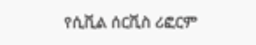የሲቪል ሰርቪስ ሪፎርም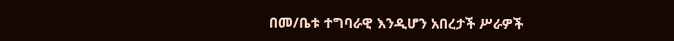በመ/ቤቱ ተግባራዊ እንዲሆን አበረታች ሥራዎች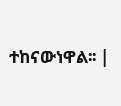ተከናውነዋል፡፡ |